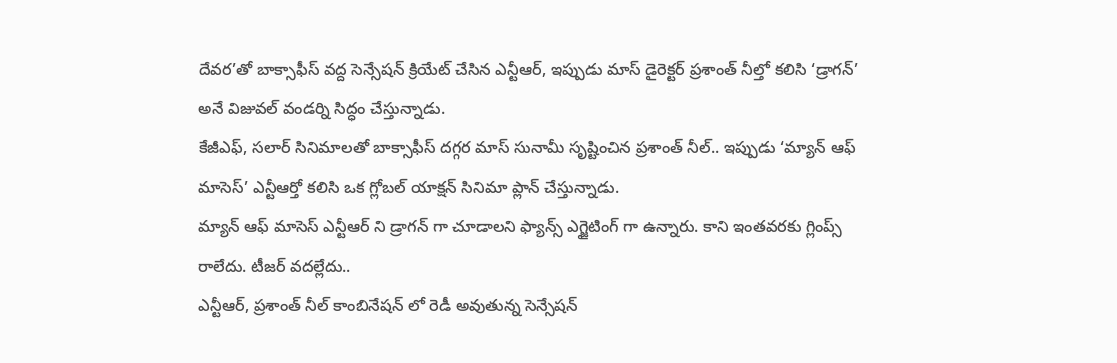దేవర’తో బాక్సాఫీస్ వద్ద సెన్సేషన్ క్రియేట్ చేసిన ఎన్టీఆర్, ఇప్పుడు మాస్ డైరెక్టర్ ప్రశాంత్ నీల్తో కలిసి ‘డ్రాగన్’ అనే విజువల్ వండర్ని సిద్ధం చేస్తున్నాడు.
కేజీఎఫ్, సలార్ సినిమాలతో బాక్సాఫీస్ దగ్గర మాస్ సునామీ సృష్టించిన ప్రశాంత్ నీల్.. ఇప్పుడు ‘మ్యాన్ ఆఫ్ మాసెస్’ ఎన్టీఆర్తో కలిసి ఒక గ్లోబల్ యాక్షన్ సినిమా ప్లాన్ చేస్తున్నాడు.
మ్యాన్ ఆఫ్ మాసెస్ ఎన్టీఆర్ ని డ్రాగన్ గా చూడాలని ఫ్యాన్స్ ఎగ్జైటింగ్ గా ఉన్నారు. కాని ఇంతవరకు గ్లింప్స్ రాలేదు. టీజర్ వదల్లేదు..
ఎన్టీఆర్, ప్రశాంత్ నీల్ కాంబినేషన్ లో రెడీ అవుతున్న సెన్సేషన్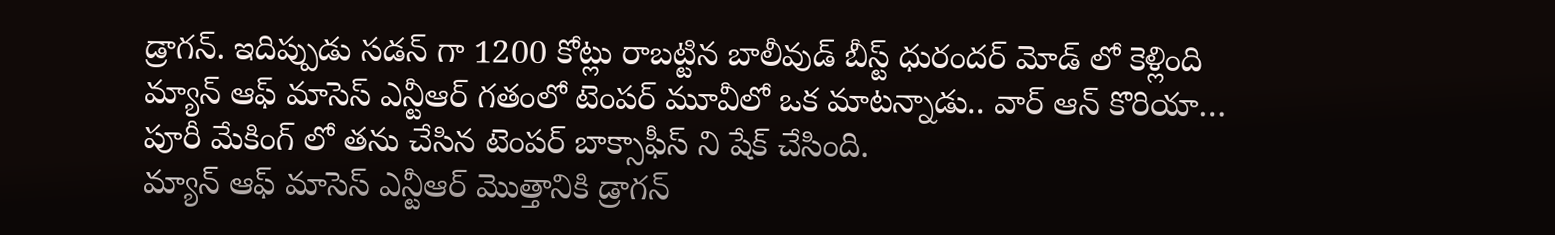డ్రాగన్. ఇదిప్పుడు సడన్ గా 1200 కోట్లు రాబట్టిన బాలీవుడ్ బీస్ట్ ధురందర్ మోడ్ లో కెళ్లింది
మ్యాన్ ఆఫ్ మాసెస్ ఎన్టీఆర్ గతంలో టెంపర్ మూవీలో ఒక మాటన్నాడు.. వార్ ఆన్ కొరియా… పూరీ మేకింగ్ లో తను చేసిన టెంపర్ బాక్సాఫీస్ ని షేక్ చేసింది.
మ్యాన్ ఆఫ్ మాసెస్ ఎన్టీఆర్ మొత్తానికి డ్రాగన్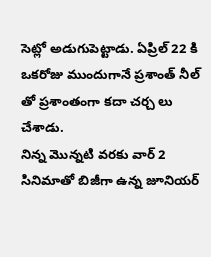సెట్లో అడుగుపెట్టాడు. ఏప్రిల్ 22 కి ఒకరోజు ముందుగానే ప్రశాంత్ నీల్ తో ప్రశాంతంగా కదా చర్చ లు చేశాడు.
నిన్న మొన్నటి వరకు వార్ 2 సినిమాతో బిజీగా ఉన్న జూనియర్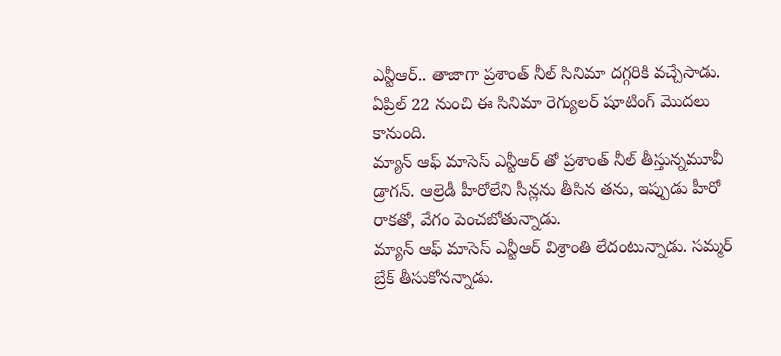ఎన్టీఆర్.. తాజాగా ప్రశాంత్ నీల్ సినిమా దగ్గరికి వచ్చేసాడు. ఏప్రిల్ 22 నుంచి ఈ సినిమా రెగ్యులర్ షూటింగ్ మొదలు కానుంది.
మ్యాన్ ఆఫ్ మాసెస్ ఎన్టీఆర్ తో ప్రశాంత్ నీల్ తీస్తున్నమూవీ డ్రాగన్. ఆల్రెడీ హీరోలేని సీన్లను తీసిన తను, ఇప్పుడు హీరో రాకతో, వేగం పెంచబోతున్నాడు.
మ్యాన్ ఆఫ్ మాసెస్ ఎన్టీఆర్ విశ్రాంతి లేదంటున్నాడు. సమ్మర్ బ్రేక్ తీసుకోనన్నాడు.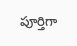పూర్తిగా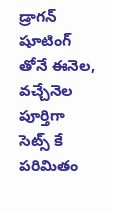డ్రాగన్ షూటింగ్ తోనే ఈనెల, వచ్చేనెల పూర్తిగా సెట్స్ కే పరిమితం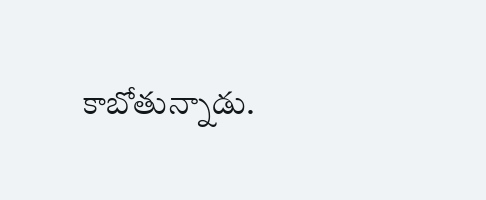కాబోతున్నాడు.